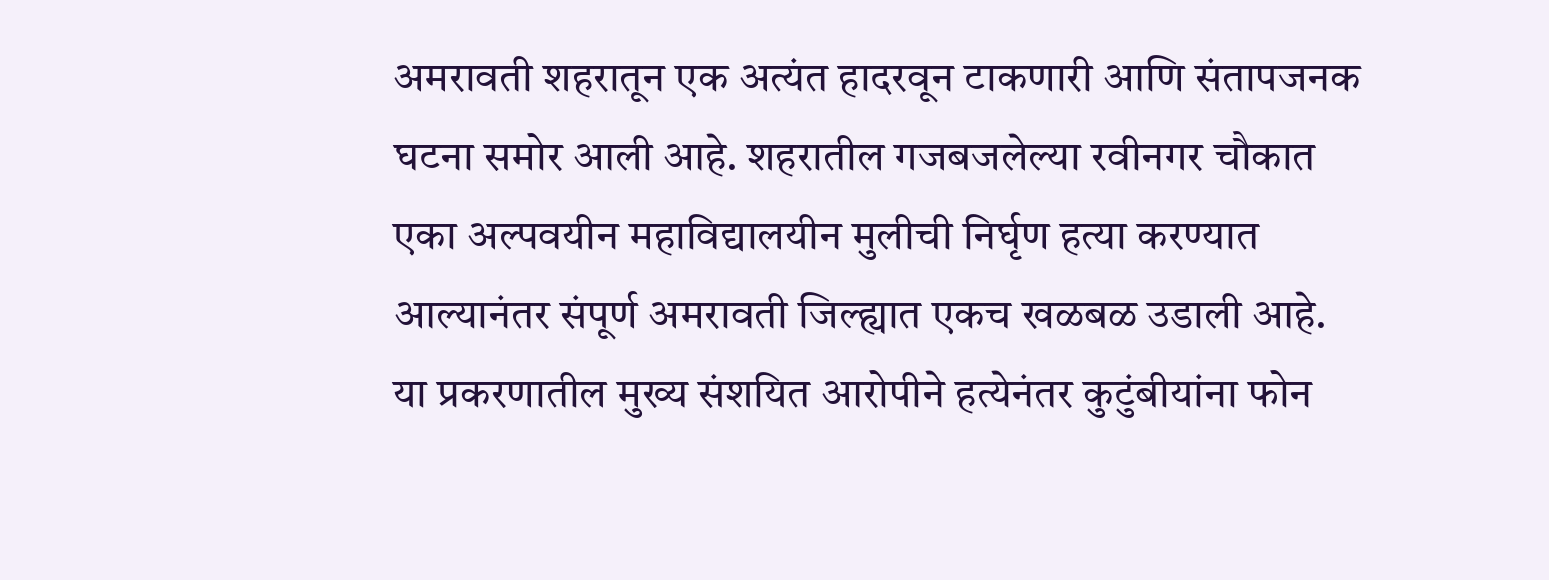अमरावती शहरातून एक अत्यंत हादरवून टाकणारी आणि संतापजनक घटना समोर आली आहे. शहरातील गजबजलेल्या रवीनगर चौकात एका अल्पवयीन महाविद्यालयीन मुलीची निर्घृण हत्या करण्यात आल्यानंतर संपूर्ण अमरावती जिल्ह्यात एकच खळबळ उडाली आहे. या प्रकरणातील मुख्य संशयित आरोपीने हत्येनंतर कुटुंबीयांना फोन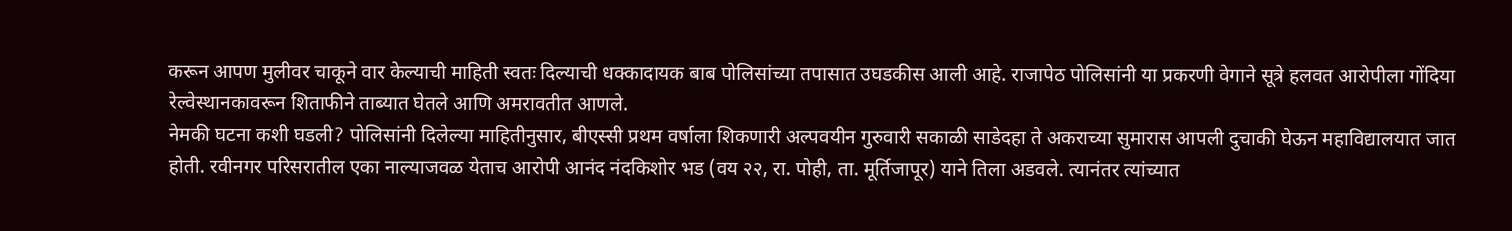करून आपण मुलीवर चाकूने वार केल्याची माहिती स्वतः दिल्याची धक्कादायक बाब पोलिसांच्या तपासात उघडकीस आली आहे. राजापेठ पोलिसांनी या प्रकरणी वेगाने सूत्रे हलवत आरोपीला गोंदिया रेल्वेस्थानकावरून शिताफीने ताब्यात घेतले आणि अमरावतीत आणले.
नेमकी घटना कशी घडली? पोलिसांनी दिलेल्या माहितीनुसार, बीएस्सी प्रथम वर्षाला शिकणारी अल्पवयीन गुरुवारी सकाळी साडेदहा ते अकराच्या सुमारास आपली दुचाकी घेऊन महाविद्यालयात जात होती. रवीनगर परिसरातील एका नाल्याजवळ येताच आरोपी आनंद नंदकिशोर भड (वय २२, रा. पोही, ता. मूर्तिजापूर) याने तिला अडवले. त्यानंतर त्यांच्यात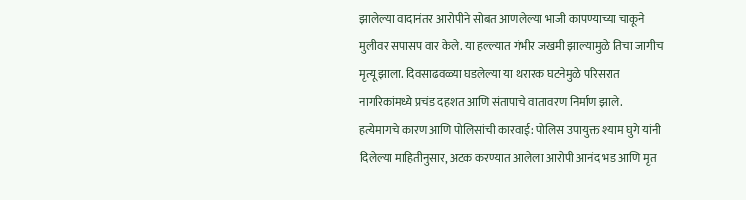झालेल्या वादानंतर आरोपीने सोबत आणलेल्या भाजी कापण्याच्या चाकूने मुलीवर सपासप वार केले. या हल्ल्यात गंभीर जखमी झाल्यामुळे तिचा जागीच मृत्यू झाला. दिवसाढवळ्या घडलेल्या या थरारक घटनेमुळे परिसरात नागरिकांमध्ये प्रचंड दहशत आणि संतापाचे वातावरण निर्माण झाले.
हत्येमागचे कारण आणि पोलिसांची कारवाई: पोलिस उपायुक्त श्याम घुगे यांनी दिलेल्या माहितीनुसार, अटक करण्यात आलेला आरोपी आनंद भड आणि मृत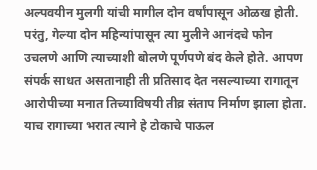अल्पवयीन मुलगी यांची मागील दोन वर्षांपासून ओळख होती. परंतु, गेल्या दोन महिन्यांपासून त्या मुलीने आनंदचे फोन उचलणे आणि त्याच्याशी बोलणे पूर्णपणे बंद केले होते. आपण संपर्क साधत असतानाही ती प्रतिसाद देत नसल्याच्या रागातून आरोपीच्या मनात तिच्याविषयी तीव्र संताप निर्माण झाला होता. याच रागाच्या भरात त्याने हे टोकाचे पाऊल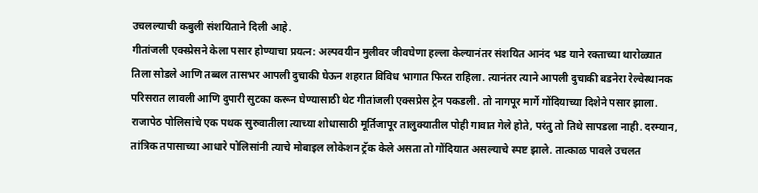उचलल्याची कबुली संशयिताने दिली आहे.
गीतांजली एक्स्प्रेसने केला पसार होण्याचा प्रयत्न: अल्पवयीन मुलीवर जीवघेणा हल्ला केल्यानंतर संशयित आनंद भड याने रक्ताच्या थारोळ्यात तिला सोडले आणि तब्बल तासभर आपली दुचाकी घेऊन शहरात विविध भागात फिरत राहिला. त्यानंतर त्याने आपली दुचाकी बडनेरा रेल्वेस्थानक परिसरात लावली आणि दुपारी सुटका करून घेण्यासाठी थेट गीतांजली एक्सप्रेस ट्रेन पकडली. तो नागपूर मार्गे गोंदियाच्या दिशेने पसार झाला. राजापेठ पोलिसांचे एक पथक सुरुवातीला त्याच्या शोधासाठी मूर्तिजापूर तालुक्यातील पोही गावात गेले होते, परंतु तो तिथे सापडला नाही. दरम्यान, तांत्रिक तपासाच्या आधारे पोलिसांनी त्याचे मोबाइल लोकेशन ट्रॅक केले असता तो गोंदियात असल्याचे स्पष्ट झाले. तात्काळ पावले उचलत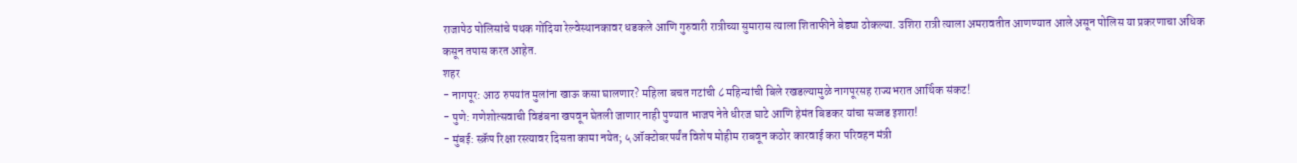राजापेठ पोलिसांचे पथक गोंदिया रेल्वेस्थानकावर धडकले आणि गुरुवारी रात्रीच्या सुमारास त्याला शिताफीने बेड्या ठोकल्या. उशिरा रात्री त्याला अमरावतीत आणण्यात आले असून पोलिस या प्रकरणाचा अधिक कसून तपास करत आहेत.
शहर
- नागपूर: आठ रुपयांत मुलांना खाऊ कसा घालणार? महिला बचत गटांची ८ महिन्यांची बिले रखडल्यामुळे नागपूरसह राज्यभरात आर्थिक संकट!
- पुणे: गणेशोत्सवाची विडंबना खपवून घेतली जाणार नाही पुण्यात भाजप नेते धीरज घाटे आणि हेमंत बिडकर यांचा सज्जड इशारा!
- मुंबई: स्क्रॅप रिक्षा रस्त्यावर दिसता कामा नयेत; ५ ऑक्टोबरपर्यंत विशेष मोहीम राबवून कठोर कारवाई करा परिवहन मंत्री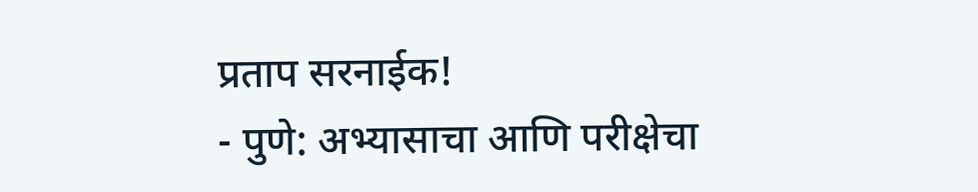प्रताप सरनाईक!
- पुणे: अभ्यासाचा आणि परीक्षेचा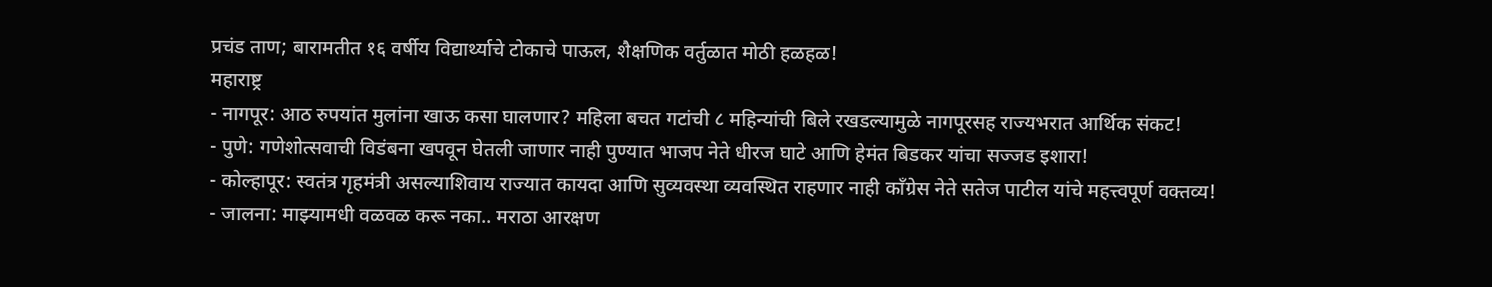प्रचंड ताण; बारामतीत १६ वर्षीय विद्यार्थ्याचे टोकाचे पाऊल, शैक्षणिक वर्तुळात मोठी हळहळ!
महाराष्ट्र
- नागपूर: आठ रुपयांत मुलांना खाऊ कसा घालणार? महिला बचत गटांची ८ महिन्यांची बिले रखडल्यामुळे नागपूरसह राज्यभरात आर्थिक संकट!
- पुणे: गणेशोत्सवाची विडंबना खपवून घेतली जाणार नाही पुण्यात भाजप नेते धीरज घाटे आणि हेमंत बिडकर यांचा सज्जड इशारा!
- कोल्हापूर: स्वतंत्र गृहमंत्री असल्याशिवाय राज्यात कायदा आणि सुव्यवस्था व्यवस्थित राहणार नाही काँग्रेस नेते सतेज पाटील यांचे महत्त्वपूर्ण वक्तव्य!
- जालना: माझ्यामधी वळवळ करू नका.. मराठा आरक्षण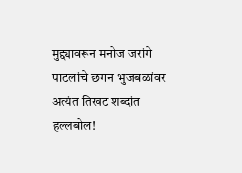मुद्द्यावरून मनोज जरांगे पाटलांचे छगन भुजबळांवर अत्यंत तिखट शब्दांत हल्लबोल!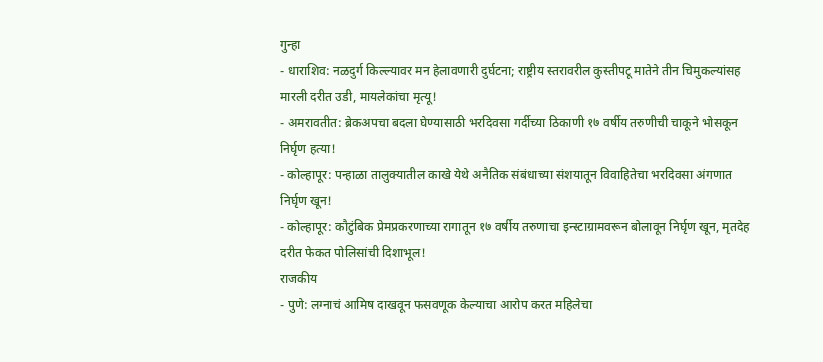गुन्हा
- धाराशिव: नळदुर्ग किल्ल्यावर मन हेलावणारी दुर्घटना; राष्ट्रीय स्तरावरील कुस्तीपटू मातेने तीन चिमुकल्यांसह मारली दरीत उडी, मायलेकांचा मृत्यू!
- अमरावतीत: ब्रेकअपचा बदला घेण्यासाठी भरदिवसा गर्दीच्या ठिकाणी १७ वर्षीय तरुणीची चाकूने भोसकून निर्घृण हत्या!
- कोल्हापूर: पन्हाळा तालुक्यातील काखे येथे अनैतिक संबंधाच्या संशयातून विवाहितेचा भरदिवसा अंगणात निर्घृण खून!
- कोल्हापूर: कौटुंबिक प्रेमप्रकरणाच्या रागातून १७ वर्षीय तरुणाचा इन्स्टाग्रामवरून बोलावून निर्घृण खून, मृतदेह दरीत फेकत पोलिसांची दिशाभूल!
राजकीय
- पुणे: लग्नाचं आमिष दाखवून फसवणूक केल्याचा आरोप करत महिलेचा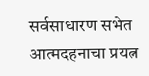सर्वसाधारण सभेत आत्मदहनाचा प्रयत्न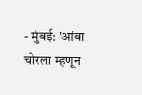- मुंबई: 'आंबा चोरला म्हणून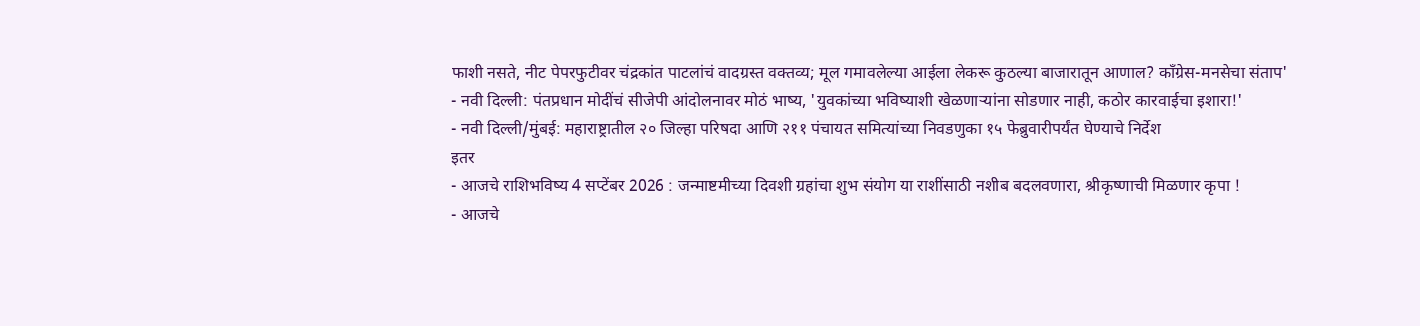फाशी नसते, नीट पेपरफुटीवर चंद्रकांत पाटलांचं वादग्रस्त वक्तव्य; मूल गमावलेल्या आईला लेकरू कुठल्या बाजारातून आणाल? काँग्रेस-मनसेचा संताप'
- नवी दिल्ली: पंतप्रधान मोदींचं सीजेपी आंदोलनावर मोठं भाष्य, 'युवकांच्या भविष्याशी खेळणाऱ्यांना सोडणार नाही, कठोर कारवाईचा इशारा!'
- नवी दिल्ली/मुंबई: महाराष्ट्रातील २० जिल्हा परिषदा आणि २११ पंचायत समित्यांच्या निवडणुका १५ फेब्रुवारीपर्यंत घेण्याचे निर्देश
इतर
- आजचे राशिभविष्य 4 सप्टेंबर 2026 : जन्माष्टमीच्या दिवशी ग्रहांचा शुभ संयोग या राशींसाठी नशीब बदलवणारा, श्रीकृष्णाची मिळणार कृपा !
- आजचे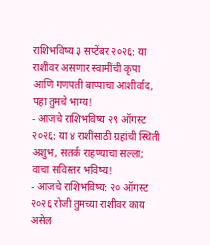राशिभविष्य ३ सप्टेंबर २०२६: या राशींवर असणार स्वामींची कृपा आणि गणपती बाप्पाचा आशीर्वाद, पहा तुमचे भाग्य!
- आजचे राशिभविष्य २९ ऑगस्ट २०२६: या ४ राशींसाठी ग्रहांची स्थिती अशुभ, सतर्क राहण्याचा सल्ला; वाचा सविस्तर भविष्य!
- आजचे राशिभविष्य: २० ऑगस्ट २०२६ रोजी तुमच्या राशीवर काय असेल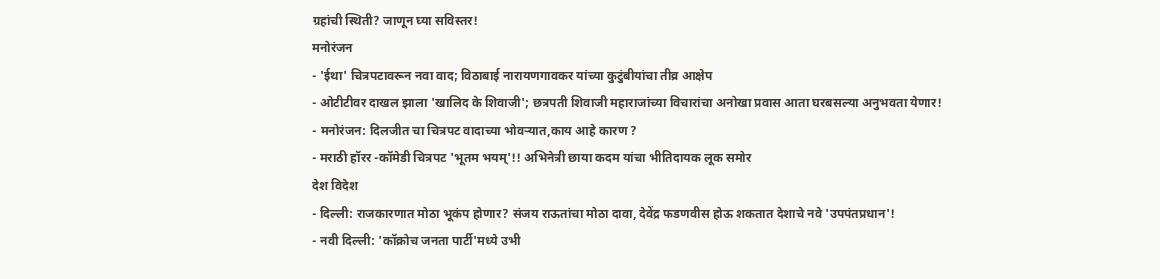ग्रहांची स्थिती? जाणून घ्या सविस्तर!
मनोरंजन
- 'ईथा' चित्रपटावरून नवा वाद; विठाबाई नारायणगावकर यांच्या कुटुंबीयांचा तीव्र आक्षेप
- ओटीटीवर दाखल झाला 'खालिद के शिवाजी'; छत्रपती शिवाजी महाराजांच्या विचारांचा अनोखा प्रवास आता घरबसल्या अनुभवता येणार!
- मनोरंजन: दिलजीत चा चित्रपट वादाच्या भोवऱ्यात,काय आहे कारण ?
- मराठी हॉरर -कॉमेडी चित्रपट 'भूतम भयम्'!! अभिनेत्री छाया कदम यांचा भीतिदायक लूक समोर
देश विदेश
- दिल्ली: राजकारणात मोठा भूकंप होणार? संजय राऊतांचा मोठा दावा, देवेंद्र फडणवीस होऊ शकतात देशाचे नवे 'उपपंतप्रधान'!
- नवी दिल्ली: 'कॉक्रोच जनता पार्टी'मध्ये उभी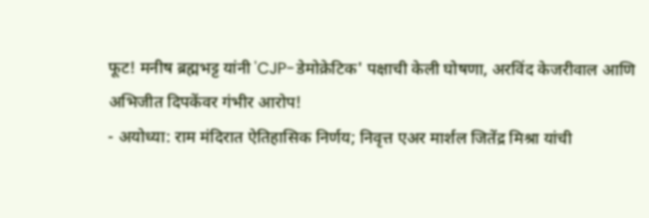फूट! मनीष ब्रह्मभट्ट यांनी 'CJP-डेमोक्रेटिक' पक्षाची केली घोषणा, अरविंद केजरीवाल आणि अभिजीत दिपकेंवर गंभीर आरोप!
- अयोध्या: राम मंदिरात ऐतिहासिक निर्णय; निवृत्त एअर मार्शल जितेंद्र मिश्रा यांची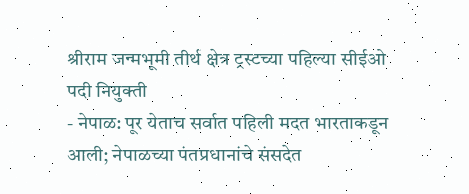श्रीराम जन्मभूमी तीर्थ क्षेत्र ट्रस्टच्या पहिल्या सीईओ पदी नियुक्ती
- नेपाळ: पूर येताच सर्वात पहिली मदत भारताकडून आली; नेपाळच्या पंतप्रधानांचे संसदेत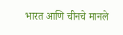भारत आणि चीनचे मानले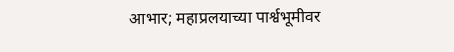आभार; महाप्रलयाच्या पार्श्वभूमीवर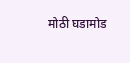मोठी घडामोड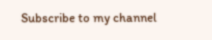Subscribe to my channel